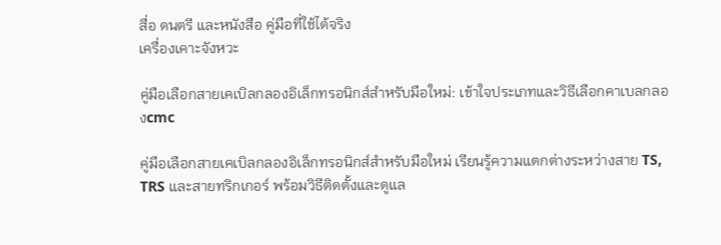สื่อ ดนตรี และหนังสือ คู่มือที่ใช้ได้จริง
เครื่องเคาะจังหวะ

คู่มือเลือกสายเคเบิลกลองอิเล็กทรอนิกส์สำหรับมือใหม่: เข้าใจประเภทและวิธีเลือกคาเบลกลองcmc

คู่มือเลือกสายเคเบิลกลองอิเล็กทรอนิกส์สำหรับมือใหม่ เรียนรู้ความแตกต่างระหว่างสาย TS, TRS และสายทริกเกอร์ พร้อมวิธีติดตั้งและดูแล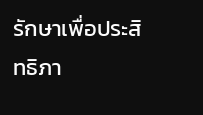รักษาเพื่อประสิทธิภา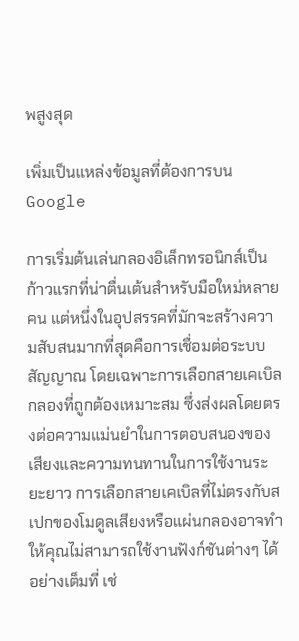พสูงสุด

เพิ่มเป็นแหล่งข้อมูลที่ต้องการบน Google

การเริ่มต้นเล่นกลองอิเล็กทรอนิกส์เป็นก้าวแรกที่น่าตื่นเต้นสำหรับมือใหม่หลายคน แต่หนึ่งในอุปสรรคที่มักจะสร้างความสับสนมากที่สุดคือการเชื่อมต่อระบบสัญญาณ โดยเฉพาะการเลือกสายเคเบิลกลองที่ถูกต้องเหมาะสม ซึ่งส่งผลโดยตรงต่อความแม่นยำในการตอบสนองของเสียงและความทนทานในการใช้งานระยะยาว การเลือกสายเคเบิลที่ไม่ตรงกับสเปกของโมดูลเสียงหรือแผ่นกลองอาจทำให้คุณไม่สามารถใช้งานฟังก์ชันต่างๆ ได้อย่างเต็มที่ เช่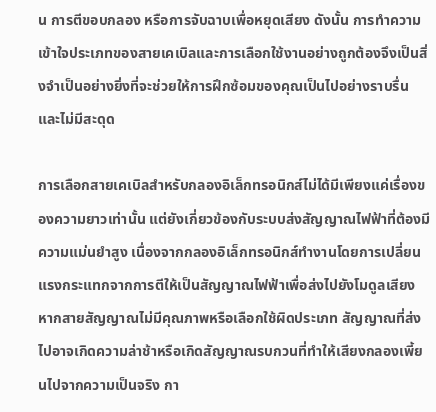น การตีขอบกลอง หรือการจับฉาบเพื่อหยุดเสียง ดังนั้น การทำความเข้าใจประเภทของสายเคเบิลและการเลือกใช้งานอย่างถูกต้องจึงเป็นสิ่งจำเป็นอย่างยิ่งที่จะช่วยให้การฝึกซ้อมของคุณเป็นไปอย่างราบรื่นและไม่มีสะดุด

การเลือกสายเคเบิลสำหรับกลองอิเล็กทรอนิกส์ไม่ได้มีเพียงแค่เรื่องของความยาวเท่านั้น แต่ยังเกี่ยวข้องกับระบบส่งสัญญาณไฟฟ้าที่ต้องมีความแม่นยำสูง เนื่องจากกลองอิเล็กทรอนิกส์ทำงานโดยการเปลี่ยนแรงกระแทกจากการตีให้เป็นสัญญาณไฟฟ้าเพื่อส่งไปยังโมดูลเสียง หากสายสัญญาณไม่มีคุณภาพหรือเลือกใช้ผิดประเภท สัญญาณที่ส่งไปอาจเกิดความล่าช้าหรือเกิดสัญญาณรบกวนที่ทำให้เสียงกลองเพี้ยนไปจากความเป็นจริง กา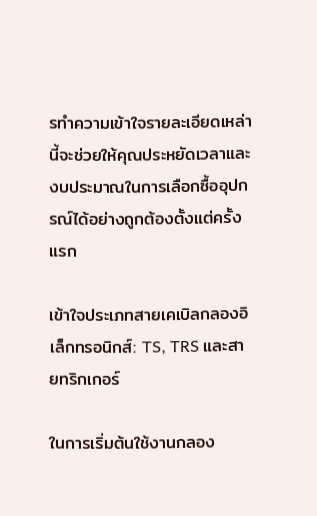รทำความเข้าใจรายละเอียดเหล่านี้จะช่วยให้คุณประหยัดเวลาและงบประมาณในการเลือกซื้ออุปกรณ์ได้อย่างถูกต้องตั้งแต่ครั้งแรก

เข้าใจประเภทสายเคเบิลกลองอิเล็กทรอนิกส์: TS, TRS และสายทริกเกอร์

ในการเริ่มต้นใช้งานกลอง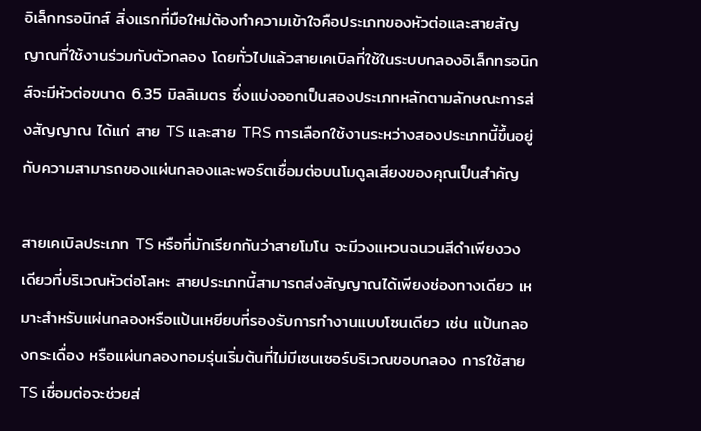อิเล็กทรอนิกส์ สิ่งแรกที่มือใหม่ต้องทำความเข้าใจคือประเภทของหัวต่อและสายสัญญาณที่ใช้งานร่วมกับตัวกลอง โดยทั่วไปแล้วสายเคเบิลที่ใช้ในระบบกลองอิเล็กทรอนิกส์จะมีหัวต่อขนาด 6.35 มิลลิเมตร ซึ่งแบ่งออกเป็นสองประเภทหลักตามลักษณะการส่งสัญญาณ ได้แก่ สาย TS และสาย TRS การเลือกใช้งานระหว่างสองประเภทนี้ขึ้นอยู่กับความสามารถของแผ่นกลองและพอร์ตเชื่อมต่อบนโมดูลเสียงของคุณเป็นสำคัญ

สายเคเบิลประเภท TS หรือที่มักเรียกกันว่าสายโมโน จะมีวงแหวนฉนวนสีดำเพียงวงเดียวที่บริเวณหัวต่อโลหะ สายประเภทนี้สามารถส่งสัญญาณได้เพียงช่องทางเดียว เหมาะสำหรับแผ่นกลองหรือแป้นเหยียบที่รองรับการทำงานแบบโซนเดียว เช่น แป้นกลองกระเดื่อง หรือแผ่นกลองทอมรุ่นเริ่มต้นที่ไม่มีเซนเซอร์บริเวณขอบกลอง การใช้สาย TS เชื่อมต่อจะช่วยส่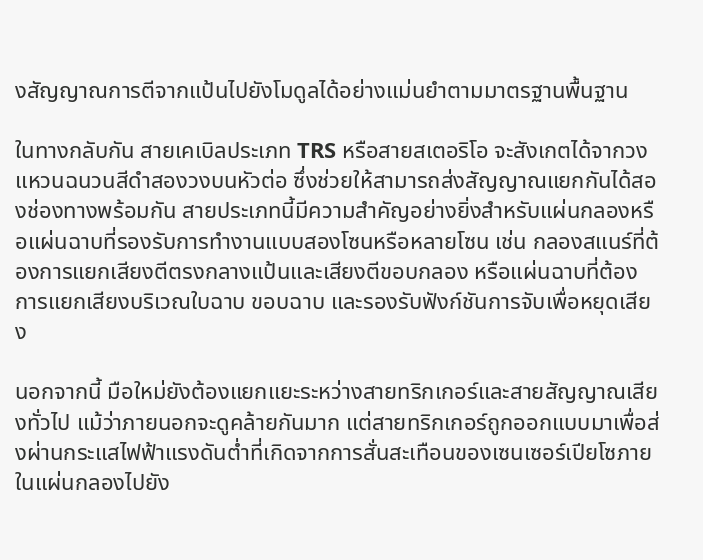งสัญญาณการตีจากแป้นไปยังโมดูลได้อย่างแม่นยำตามมาตรฐานพื้นฐาน

ในทางกลับกัน สายเคเบิลประเภท TRS หรือสายสเตอริโอ จะสังเกตได้จากวงแหวนฉนวนสีดำสองวงบนหัวต่อ ซึ่งช่วยให้สามารถส่งสัญญาณแยกกันได้สองช่องทางพร้อมกัน สายประเภทนี้มีความสำคัญอย่างยิ่งสำหรับแผ่นกลองหรือแผ่นฉาบที่รองรับการทำงานแบบสองโซนหรือหลายโซน เช่น กลองสแนร์ที่ต้องการแยกเสียงตีตรงกลางแป้นและเสียงตีขอบกลอง หรือแผ่นฉาบที่ต้องการแยกเสียงบริเวณใบฉาบ ขอบฉาบ และรองรับฟังก์ชันการจับเพื่อหยุดเสียง

นอกจากนี้ มือใหม่ยังต้องแยกแยะระหว่างสายทริกเกอร์และสายสัญญาณเสียงทั่วไป แม้ว่าภายนอกจะดูคล้ายกันมาก แต่สายทริกเกอร์ถูกออกแบบมาเพื่อส่งผ่านกระแสไฟฟ้าแรงดันต่ำที่เกิดจากการสั่นสะเทือนของเซนเซอร์เปียโซภายในแผ่นกลองไปยัง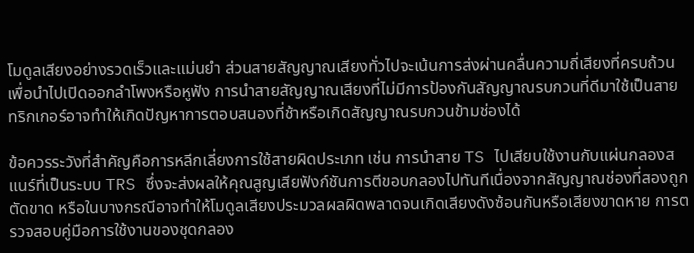โมดูลเสียงอย่างรวดเร็วและแม่นยำ ส่วนสายสัญญาณเสียงทั่วไปจะเน้นการส่งผ่านคลื่นความถี่เสียงที่ครบถ้วนเพื่อนำไปเปิดออกลำโพงหรือหูฟัง การนำสายสัญญาณเสียงที่ไม่มีการป้องกันสัญญาณรบกวนที่ดีมาใช้เป็นสายทริกเกอร์อาจทำให้เกิดปัญหาการตอบสนองที่ช้าหรือเกิดสัญญาณรบกวนข้ามช่องได้

ข้อควรระวังที่สำคัญคือการหลีกเลี่ยงการใช้สายผิดประเภท เช่น การนำสาย TS ไปเสียบใช้งานกับแผ่นกลองสแนร์ที่เป็นระบบ TRS ซึ่งจะส่งผลให้คุณสูญเสียฟังก์ชันการตีขอบกลองไปทันทีเนื่องจากสัญญาณช่องที่สองถูกตัดขาด หรือในบางกรณีอาจทำให้โมดูลเสียงประมวลผลผิดพลาดจนเกิดเสียงดังซ้อนกันหรือเสียงขาดหาย การตรวจสอบคู่มือการใช้งานของชุดกลอง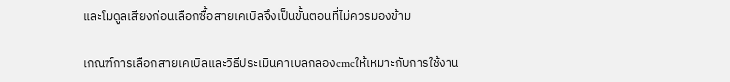และโมดูลเสียงก่อนเลือกซื้อสายเคเบิลจึงเป็นขั้นตอนที่ไม่ควรมองข้าม

เกณฑ์การเลือกสายเคเบิลและวิธีประเมินคาเบลกลองcmcให้เหมาะกับการใช้งาน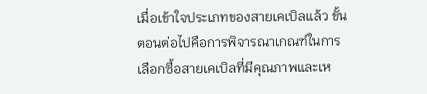เมื่อเข้าใจประเภทของสายเคเบิลแล้ว ขั้นตอนต่อไปคือการพิจารณาเกณฑ์ในการเลือกซื้อสายเคเบิลที่มีคุณภาพและเห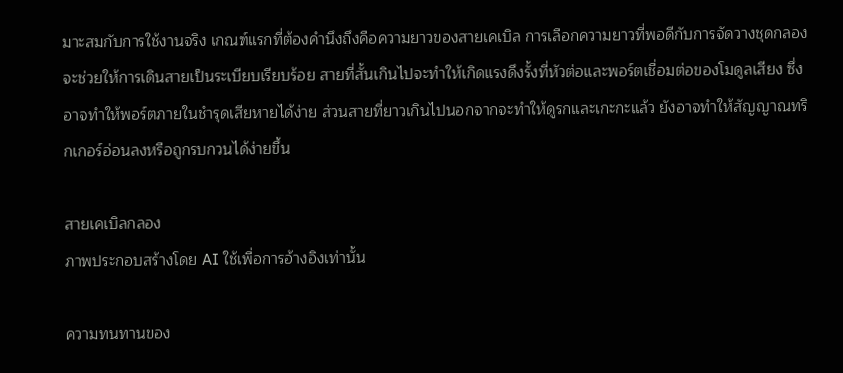มาะสมกับการใช้งานจริง เกณฑ์แรกที่ต้องคำนึงถึงคือความยาวของสายเคเบิล การเลือกความยาวที่พอดีกับการจัดวางชุดกลองจะช่วยให้การเดินสายเป็นระเบียบเรียบร้อย สายที่สั้นเกินไปจะทำให้เกิดแรงดึงรั้งที่หัวต่อและพอร์ตเชื่อมต่อของโมดูลเสียง ซึ่งอาจทำให้พอร์ตภายในชำรุดเสียหายได้ง่าย ส่วนสายที่ยาวเกินไปนอกจากจะทำให้ดูรกและเกะกะแล้ว ยังอาจทำให้สัญญาณทริกเกอร์อ่อนลงหรือถูกรบกวนได้ง่ายขึ้น

สายเคเบิลกลอง
ภาพประกอบสร้างโดย AI ใช้เพื่อการอ้างอิงเท่านั้น

ความทนทานของ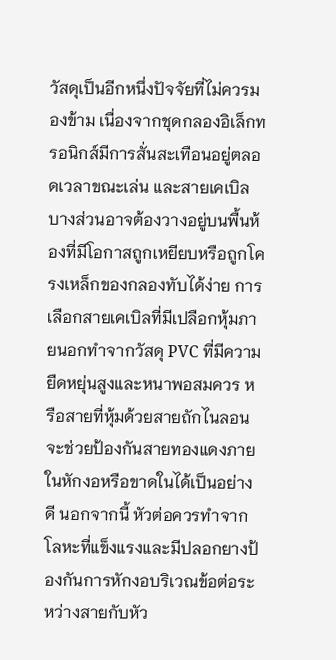วัสดุเป็นอีกหนึ่งปัจจัยที่ไม่ควรมองข้าม เนื่องจากชุดกลองอิเล็กทรอนิกส์มีการสั่นสะเทือนอยู่ตลอดเวลาขณะเล่น และสายเคเบิลบางส่วนอาจต้องวางอยู่บนพื้นห้องที่มีโอกาสถูกเหยียบหรือถูกโครงเหล็กของกลองทับได้ง่าย การเลือกสายเคเบิลที่มีเปลือกหุ้มภายนอกทำจากวัสดุ PVC ที่มีความยืดหยุ่นสูงและหนาพอสมควร หรือสายที่หุ้มด้วยสายถักไนลอน จะช่วยป้องกันสายทองแดงภายในหักงอหรือขาดในได้เป็นอย่างดี นอกจากนี้ หัวต่อควรทำจากโลหะที่แข็งแรงและมีปลอกยางป้องกันการหักงอบริเวณข้อต่อระหว่างสายกับหัว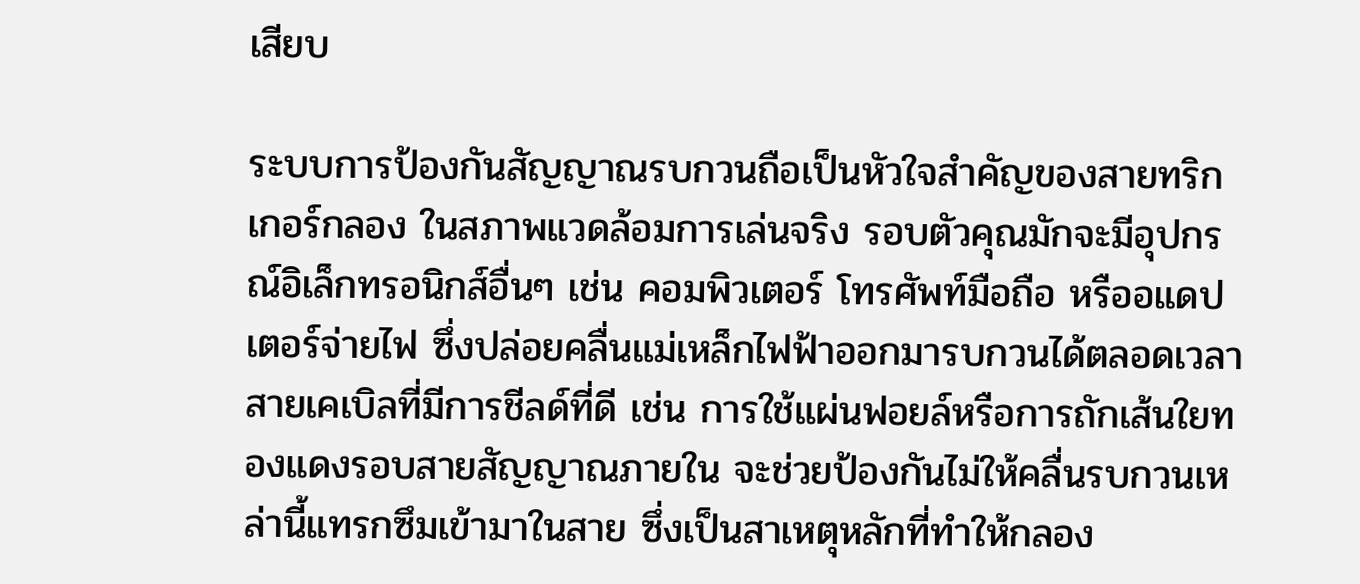เสียบ

ระบบการป้องกันสัญญาณรบกวนถือเป็นหัวใจสำคัญของสายทริกเกอร์กลอง ในสภาพแวดล้อมการเล่นจริง รอบตัวคุณมักจะมีอุปกรณ์อิเล็กทรอนิกส์อื่นๆ เช่น คอมพิวเตอร์ โทรศัพท์มือถือ หรืออแดปเตอร์จ่ายไฟ ซึ่งปล่อยคลื่นแม่เหล็กไฟฟ้าออกมารบกวนได้ตลอดเวลา สายเคเบิลที่มีการชีลด์ที่ดี เช่น การใช้แผ่นฟอยล์หรือการถักเส้นใยทองแดงรอบสายสัญญาณภายใน จะช่วยป้องกันไม่ให้คลื่นรบกวนเหล่านี้แทรกซึมเข้ามาในสาย ซึ่งเป็นสาเหตุหลักที่ทำให้กลอง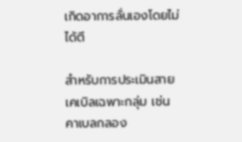เกิดอาการลั่นเองโดยไม่ได้ตี

สำหรับการประเมินสายเคเบิลเฉพาะกลุ่ม เช่น คาเบลกลอง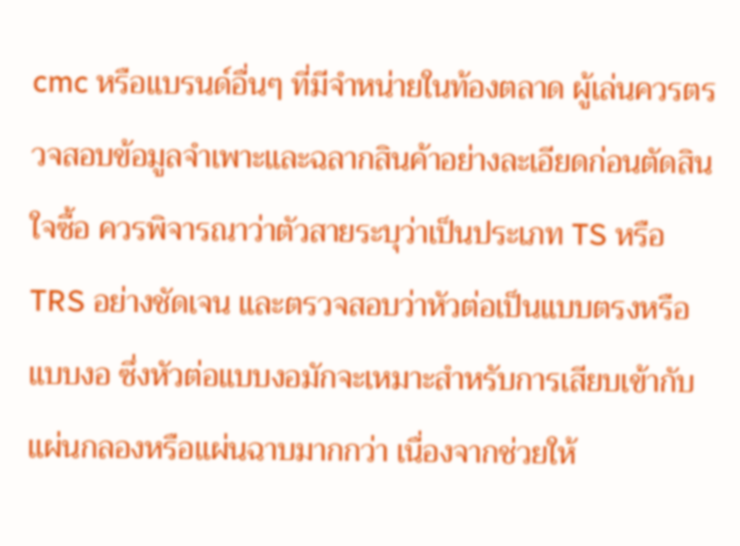cmc หรือแบรนด์อื่นๆ ที่มีจำหน่ายในท้องตลาด ผู้เล่นควรตรวจสอบข้อมูลจำเพาะและฉลากสินค้าอย่างละเอียดก่อนตัดสินใจซื้อ ควรพิจารณาว่าตัวสายระบุว่าเป็นประเภท TS หรือ TRS อย่างชัดเจน และตรวจสอบว่าหัวต่อเป็นแบบตรงหรือแบบงอ ซึ่งหัวต่อแบบงอมักจะเหมาะสำหรับการเสียบเข้ากับแผ่นกลองหรือแผ่นฉาบมากกว่า เนื่องจากช่วยให้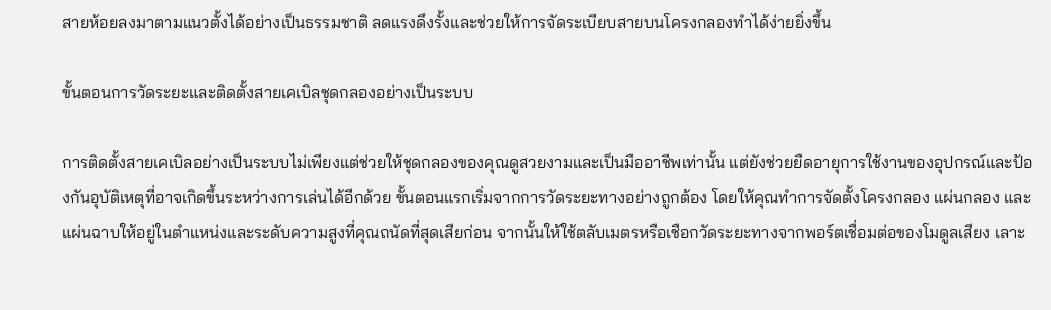สายห้อยลงมาตามแนวตั้งได้อย่างเป็นธรรมชาติ ลดแรงดึงรั้งและช่วยให้การจัดระเบียบสายบนโครงกลองทำได้ง่ายยิ่งขึ้น

ขั้นตอนการวัดระยะและติดตั้งสายเคเบิลชุดกลองอย่างเป็นระบบ

การติดตั้งสายเคเบิลอย่างเป็นระบบไม่เพียงแต่ช่วยให้ชุดกลองของคุณดูสวยงามและเป็นมืออาชีพเท่านั้น แต่ยังช่วยยืดอายุการใช้งานของอุปกรณ์และป้องกันอุบัติเหตุที่อาจเกิดขึ้นระหว่างการเล่นได้อีกด้วย ขั้นตอนแรกเริ่มจากการวัดระยะทางอย่างถูกต้อง โดยให้คุณทำการจัดตั้งโครงกลอง แผ่นกลอง และแผ่นฉาบให้อยู่ในตำแหน่งและระดับความสูงที่คุณถนัดที่สุดเสียก่อน จากนั้นให้ใช้ตลับเมตรหรือเชือกวัดระยะทางจากพอร์ตเชื่อมต่อของโมดูลเสียง เลาะ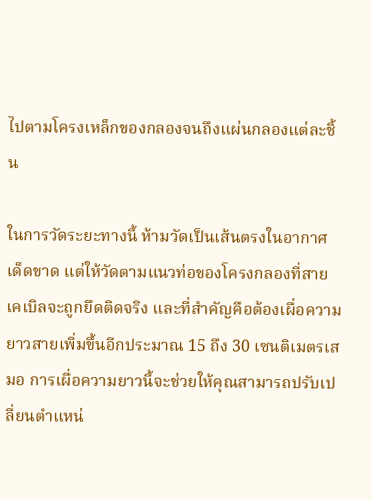ไปตามโครงเหล็กของกลองจนถึงแผ่นกลองแต่ละชิ้น

ในการวัดระยะทางนี้ ห้ามวัดเป็นเส้นตรงในอากาศเด็ดขาด แต่ให้วัดตามแนวท่อของโครงกลองที่สายเคเบิลจะถูกยึดติดจริง และที่สำคัญคือต้องเผื่อความยาวสายเพิ่มขึ้นอีกประมาณ 15 ถึง 30 เซนติเมตรเสมอ การเผื่อความยาวนี้จะช่วยให้คุณสามารถปรับเปลี่ยนตำแหน่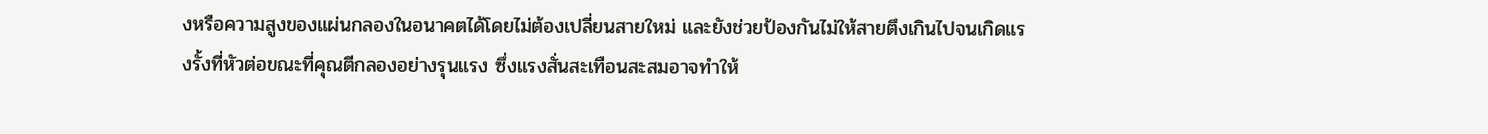งหรือความสูงของแผ่นกลองในอนาคตได้โดยไม่ต้องเปลี่ยนสายใหม่ และยังช่วยป้องกันไม่ให้สายตึงเกินไปจนเกิดแรงรั้งที่หัวต่อขณะที่คุณตีกลองอย่างรุนแรง ซึ่งแรงสั่นสะเทือนสะสมอาจทำให้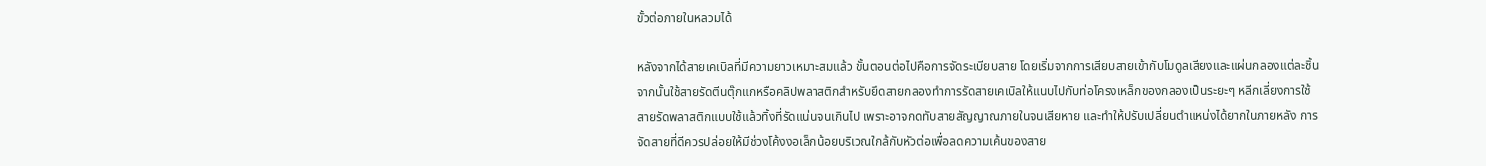ขั้วต่อภายในหลวมได้

หลังจากได้สายเคเบิลที่มีความยาวเหมาะสมแล้ว ขั้นตอนต่อไปคือการจัดระเบียบสาย โดยเริ่มจากการเสียบสายเข้ากับโมดูลเสียงและแผ่นกลองแต่ละชิ้น จากนั้นใช้สายรัดตีนตุ๊กแกหรือคลิปพลาสติกสำหรับยึดสายกลองทำการรัดสายเคเบิลให้แนบไปกับท่อโครงเหล็กของกลองเป็นระยะๆ หลีกเลี่ยงการใช้สายรัดพลาสติกแบบใช้แล้วทิ้งที่รัดแน่นจนเกินไป เพราะอาจกดทับสายสัญญาณภายในจนเสียหาย และทำให้ปรับเปลี่ยนตำแหน่งได้ยากในภายหลัง การจัดสายที่ดีควรปล่อยให้มีช่วงโค้งงอเล็กน้อยบริเวณใกล้กับหัวต่อเพื่อลดความเค้นของสาย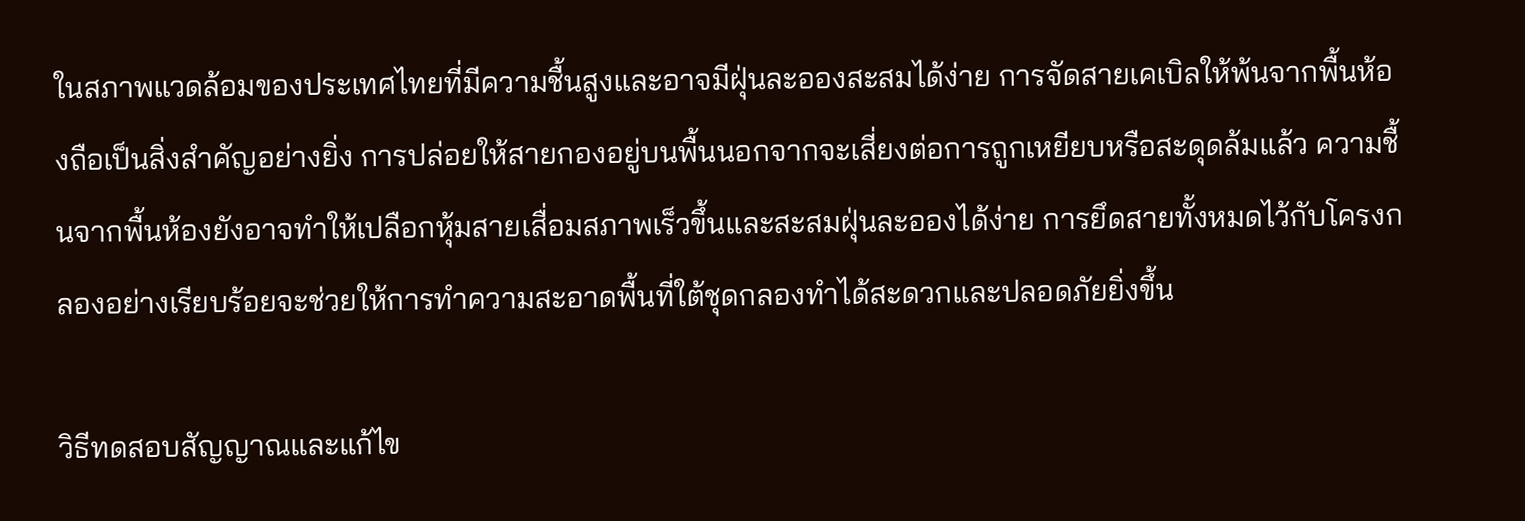ในสภาพแวดล้อมของประเทศไทยที่มีความชื้นสูงและอาจมีฝุ่นละอองสะสมได้ง่าย การจัดสายเคเบิลให้พ้นจากพื้นห้องถือเป็นสิ่งสำคัญอย่างยิ่ง การปล่อยให้สายกองอยู่บนพื้นนอกจากจะเสี่ยงต่อการถูกเหยียบหรือสะดุดล้มแล้ว ความชื้นจากพื้นห้องยังอาจทำให้เปลือกหุ้มสายเสื่อมสภาพเร็วขึ้นและสะสมฝุ่นละอองได้ง่าย การยึดสายทั้งหมดไว้กับโครงกลองอย่างเรียบร้อยจะช่วยให้การทำความสะอาดพื้นที่ใต้ชุดกลองทำได้สะดวกและปลอดภัยยิ่งขึ้น

วิธีทดสอบสัญญาณและแก้ไข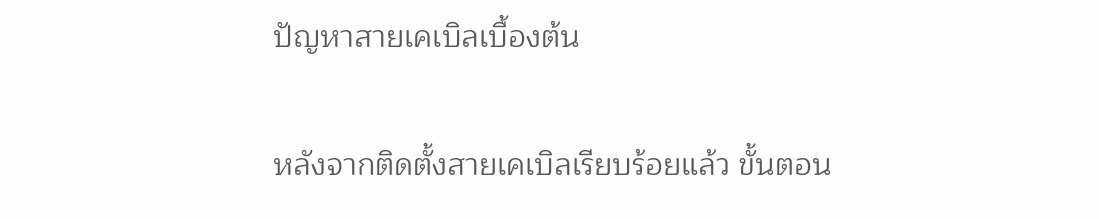ปัญหาสายเคเบิลเบื้องต้น

หลังจากติดตั้งสายเคเบิลเรียบร้อยแล้ว ขั้นตอน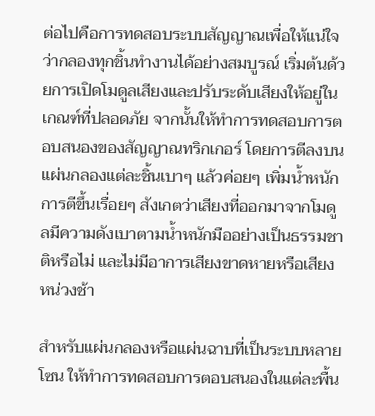ต่อไปคือการทดสอบระบบสัญญาณเพื่อให้แน่ใจว่ากลองทุกชิ้นทำงานได้อย่างสมบูรณ์ เริ่มต้นด้วยการเปิดโมดูลเสียงและปรับระดับเสียงให้อยู่ในเกณฑ์ที่ปลอดภัย จากนั้นให้ทำการทดสอบการตอบสนองของสัญญาณทริกเกอร์ โดยการตีลงบนแผ่นกลองแต่ละชิ้นเบาๆ แล้วค่อยๆ เพิ่มน้ำหนักการตีขึ้นเรื่อยๆ สังเกตว่าเสียงที่ออกมาจากโมดูลมีความดังเบาตามน้ำหนักมืออย่างเป็นธรรมชาติหรือไม่ และไม่มีอาการเสียงขาดหายหรือเสียงหน่วงช้า

สำหรับแผ่นกลองหรือแผ่นฉาบที่เป็นระบบหลายโซน ให้ทำการทดสอบการตอบสนองในแต่ละพื้น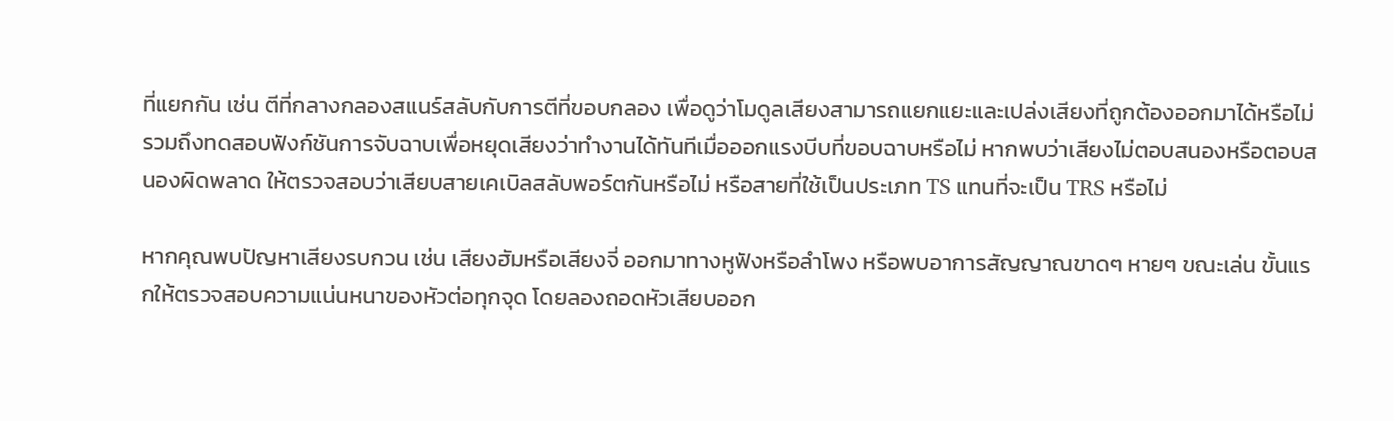ที่แยกกัน เช่น ตีที่กลางกลองสแนร์สลับกับการตีที่ขอบกลอง เพื่อดูว่าโมดูลเสียงสามารถแยกแยะและเปล่งเสียงที่ถูกต้องออกมาได้หรือไม่ รวมถึงทดสอบฟังก์ชันการจับฉาบเพื่อหยุดเสียงว่าทำงานได้ทันทีเมื่อออกแรงบีบที่ขอบฉาบหรือไม่ หากพบว่าเสียงไม่ตอบสนองหรือตอบสนองผิดพลาด ให้ตรวจสอบว่าเสียบสายเคเบิลสลับพอร์ตกันหรือไม่ หรือสายที่ใช้เป็นประเภท TS แทนที่จะเป็น TRS หรือไม่

หากคุณพบปัญหาเสียงรบกวน เช่น เสียงฮัมหรือเสียงจี่ ออกมาทางหูฟังหรือลำโพง หรือพบอาการสัญญาณขาดๆ หายๆ ขณะเล่น ขั้นแรกให้ตรวจสอบความแน่นหนาของหัวต่อทุกจุด โดยลองถอดหัวเสียบออก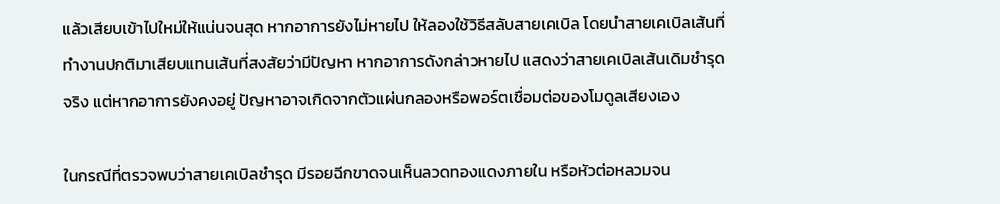แล้วเสียบเข้าไปใหม่ให้แน่นจนสุด หากอาการยังไม่หายไป ให้ลองใช้วิธีสลับสายเคเบิล โดยนำสายเคเบิลเส้นที่ทำงานปกติมาเสียบแทนเส้นที่สงสัยว่ามีปัญหา หากอาการดังกล่าวหายไป แสดงว่าสายเคเบิลเส้นเดิมชำรุดจริง แต่หากอาการยังคงอยู่ ปัญหาอาจเกิดจากตัวแผ่นกลองหรือพอร์ตเชื่อมต่อของโมดูลเสียงเอง

ในกรณีที่ตรวจพบว่าสายเคเบิลชำรุด มีรอยฉีกขาดจนเห็นลวดทองแดงภายใน หรือหัวต่อหลวมจน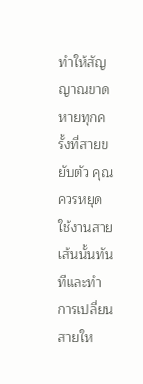ทำให้สัญญาณขาดหายทุกครั้งที่สายขยับตัว คุณควรหยุดใช้งานสายเส้นนั้นทันทีและทำการเปลี่ยนสายให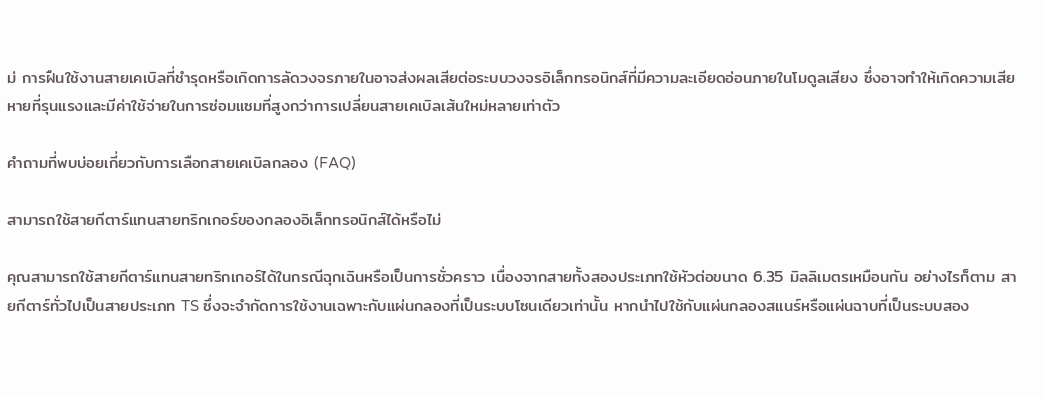ม่ การฝืนใช้งานสายเคเบิลที่ชำรุดหรือเกิดการลัดวงจรภายในอาจส่งผลเสียต่อระบบวงจรอิเล็กทรอนิกส์ที่มีความละเอียดอ่อนภายในโมดูลเสียง ซึ่งอาจทำให้เกิดความเสียหายที่รุนแรงและมีค่าใช้จ่ายในการซ่อมแซมที่สูงกว่าการเปลี่ยนสายเคเบิลเส้นใหม่หลายเท่าตัว

คำถามที่พบบ่อยเกี่ยวกับการเลือกสายเคเบิลกลอง (FAQ)

สามารถใช้สายกีตาร์แทนสายทริกเกอร์ของกลองอิเล็กทรอนิกส์ได้หรือไม่

คุณสามารถใช้สายกีตาร์แทนสายทริกเกอร์ได้ในกรณีฉุกเฉินหรือเป็นการชั่วคราว เนื่องจากสายทั้งสองประเภทใช้หัวต่อขนาด 6.35 มิลลิเมตรเหมือนกัน อย่างไรก็ตาม สายกีตาร์ทั่วไปเป็นสายประเภท TS ซึ่งจะจำกัดการใช้งานเฉพาะกับแผ่นกลองที่เป็นระบบโซนเดียวเท่านั้น หากนำไปใช้กับแผ่นกลองสแนร์หรือแผ่นฉาบที่เป็นระบบสอง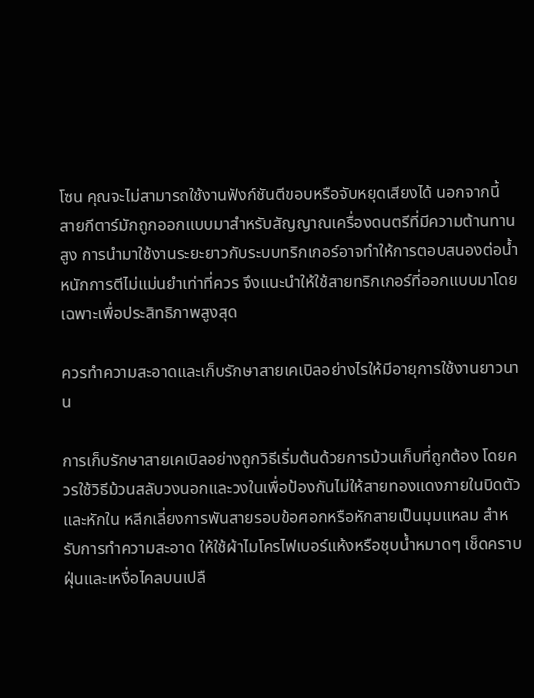โซน คุณจะไม่สามารถใช้งานฟังก์ชันตีขอบหรือจับหยุดเสียงได้ นอกจากนี้ สายกีตาร์มักถูกออกแบบมาสำหรับสัญญาณเครื่องดนตรีที่มีความต้านทานสูง การนำมาใช้งานระยะยาวกับระบบทริกเกอร์อาจทำให้การตอบสนองต่อน้ำหนักการตีไม่แม่นยำเท่าที่ควร จึงแนะนำให้ใช้สายทริกเกอร์ที่ออกแบบมาโดยเฉพาะเพื่อประสิทธิภาพสูงสุด

ควรทำความสะอาดและเก็บรักษาสายเคเบิลอย่างไรให้มีอายุการใช้งานยาวนาน

การเก็บรักษาสายเคเบิลอย่างถูกวิธีเริ่มต้นด้วยการม้วนเก็บที่ถูกต้อง โดยควรใช้วิธีม้วนสลับวงนอกและวงในเพื่อป้องกันไม่ให้สายทองแดงภายในบิดตัวและหักใน หลีกเลี่ยงการพันสายรอบข้อศอกหรือหักสายเป็นมุมแหลม สำหรับการทำความสะอาด ให้ใช้ผ้าไมโครไฟเบอร์แห้งหรือชุบน้ำหมาดๆ เช็ดคราบฝุ่นและเหงื่อไคลบนเปลื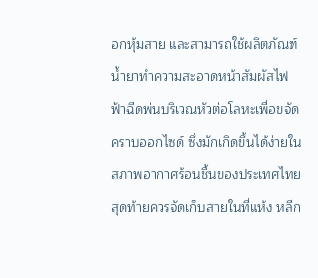อกหุ้มสาย และสามารถใช้ผลิตภัณฑ์น้ำยาทำความสะอาดหน้าสัมผัสไฟฟ้าฉีดพ่นบริเวณหัวต่อโลหะเพื่อขจัดคราบออกไซด์ ซึ่งมักเกิดขึ้นได้ง่ายในสภาพอากาศร้อนชื้นของประเทศไทย สุดท้ายควรจัดเก็บสายในที่แห้ง หลีก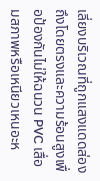เลี่ยงบริเวณที่ถูกแสงแดดส่องถึงโดยตรงและความร้อนสูงเพื่อป้องกันไม่ให้ฉนวน PVC เสื่อมสภาพหรือเหนียวเหนอะห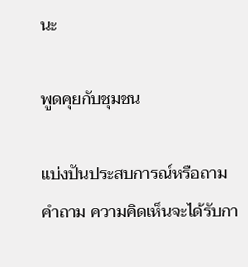นะ

พูดคุยกับชุมชน

แบ่งปันประสบการณ์หรือถามคำถาม ความคิดเห็นจะได้รับกา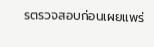รตรวจสอบก่อนเผยแพร่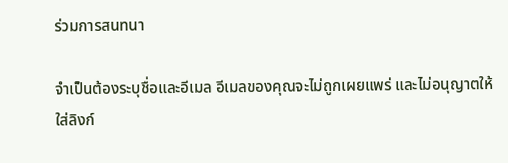ร่วมการสนทนา

จำเป็นต้องระบุชื่อและอีเมล อีเมลของคุณจะไม่ถูกเผยแพร่ และไม่อนุญาตให้ใส่ลิงก์